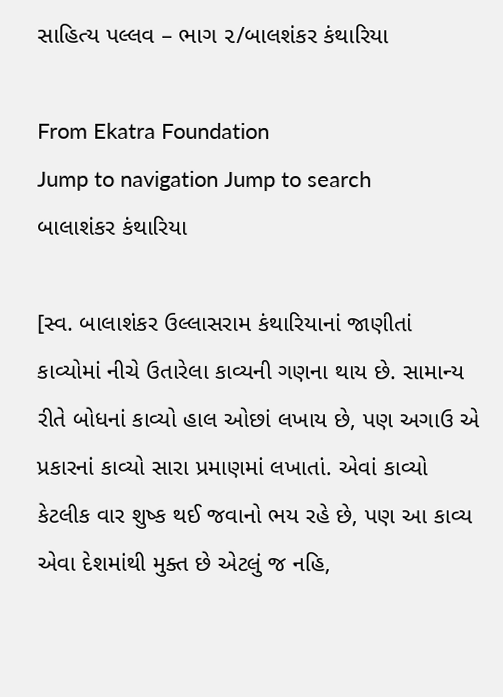સાહિત્ય પલ્લવ – ભાગ ૨/બાલશંકર કંથારિયા

From Ekatra Foundation
Jump to navigation Jump to search
બાલાશંકર કંથારિયા

[સ્વ. બાલાશંકર ઉલ્લાસરામ કંથારિયાનાં જાણીતાં કાવ્યોમાં નીચે ઉતારેલા કાવ્યની ગણના થાય છે. સામાન્ય રીતે બોધનાં કાવ્યો હાલ ઓછાં લખાય છે, પણ અગાઉ એ પ્રકારનાં કાવ્યો સારા પ્રમાણમાં લખાતાં. એવાં કાવ્યો કેટલીક વાર શુષ્ક થઈ જવાનો ભય રહે છે, પણ આ કાવ્ય એવા દેશમાંથી મુક્ત છે એટલું જ નહિ,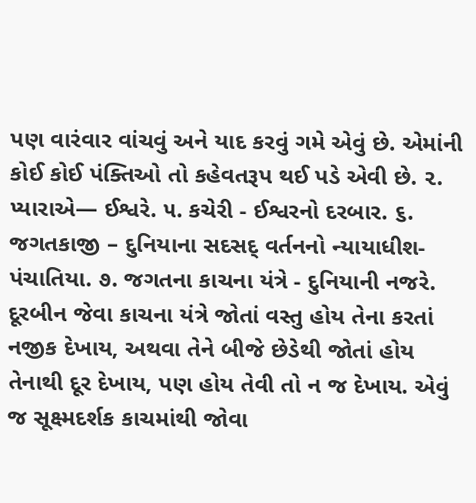પણ વારંવાર વાંચવું અને યાદ કરવું ગમે એવું છે. એમાંની કોઈ કોઈ પંક્તિઓ તો કહેવતરૂપ થઈ પડે એવી છે. ૨. પ્યારાએ— ઈશ્વરે. ૫. કચેરી - ઈશ્વરનો દરબાર. ૬. જગતકાજી – દુનિયાના સદસદ્ વર્તનનો ન્યાયાધીશ-પંચાતિયા. ૭. જગતના કાચના યંત્રે - દુનિયાની નજરે. દૂરબીન જેવા કાચના યંત્રે જોતાં વસ્તુ હોય તેના કરતાં નજીક દેખાય, અથવા તેને બીજે છેડેથી જોતાં હોય તેનાથી દૂર દેખાય, પણ હોય તેવી તો ન જ દેખાય. એવું જ સૂક્ષ્મદર્શક કાચમાંથી જોવા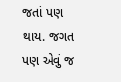જતાં પણ થાય. જગત પણ એવું જ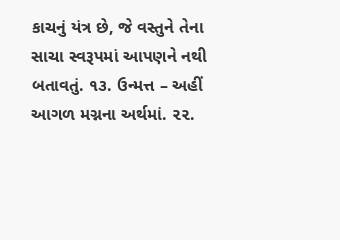કાચનું યંત્ર છે, જે વસ્તુને તેના સાચા સ્વરૂપમાં આપણને નથી બતાવતું. ૧૩. ઉન્મત્ત – અહીં આગળ મગ્નના અર્થમાં. ૨૨.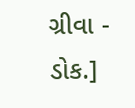ગ્રીવા - ડોક.]